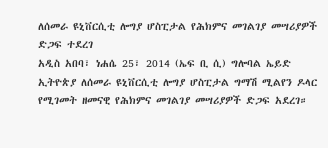ለሰመራ ዩኒቨርሲቲ ሎግያ ሆስፒታል የሕክምና መገልገያ መሣሪያዎች ድጋፍ ተደረገ
አዲስ አበባ፣ ነሐሴ 25፣ 2014 (ኤፍ ቢ ሲ) ግሎባል ኤይድ ኢትዮጵያ ለሰመራ ዩኒቨርሲቲ ሎግያ ሆስፒታል ግማሽ ሚልየን ዶላር የሚገመት ዘመናዊ የሕክምና መገልገያ መሣሪያዎች ድጋፍ አደረገ።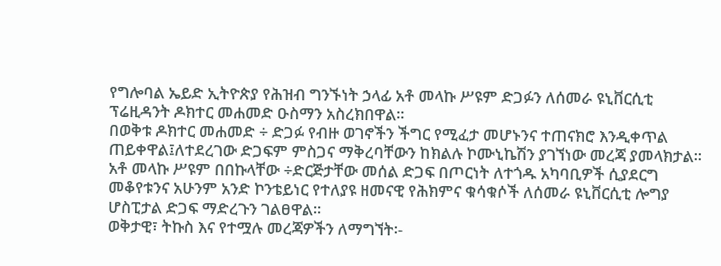የግሎባል ኤይድ ኢትዮጵያ የሕዝብ ግንኙነት ኃላፊ አቶ መላኩ ሥዩም ድጋፉን ለሰመራ ዩኒቨርሲቲ ፕሬዚዳንት ዶክተር መሐመድ ዑስማን አስረክበዋል።
በወቅቱ ዶክተር መሐመድ ÷ ድጋፉ የብዙ ወገኖችን ችግር የሚፈታ መሆኑንና ተጠናክሮ እንዲቀጥል ጠይቀዋል፤ለተደረገው ድጋፍም ምስጋና ማቅረባቸውን ከክልሉ ኮሙኒኬሽን ያገኘነው መረጃ ያመላክታል፡፡
አቶ መላኩ ሥዩም በበኩላቸው ÷ድርጅታቸው መሰል ድጋፍ በጦርነት ለተጎዱ አካባቢዎች ሲያደርግ መቆየቱንና አሁንም አንድ ኮንቴይነር የተለያዩ ዘመናዊ የሕክምና ቁሳቁሶች ለሰመራ ዩኒቨርሲቲ ሎግያ ሆስፒታል ድጋፍ ማድረጉን ገልፀዋል፡፡
ወቅታዊ፣ ትኩስ እና የተሟሉ መረጃዎችን ለማግኘት፡-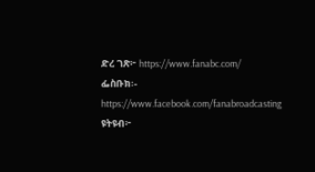ድረ ገጽ፦ https://www.fanabc.com/
ፌስቡክ፡- https://www.facebook.com/fanabroadcasting
ዩትዩብ፦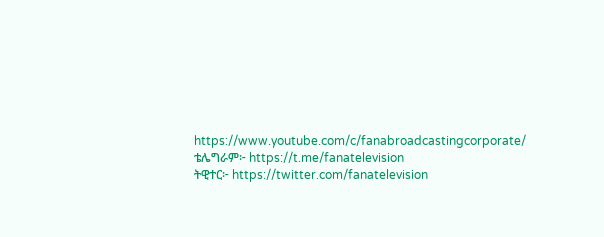https://www.youtube.com/c/fanabroadcastingcorporate/
ቴሌግራም፦ https://t.me/fanatelevision
ትዊተር፦ https://twitter.com/fanatelevision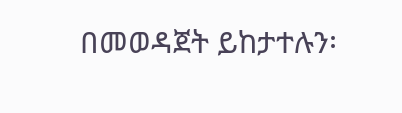በመወዳጀት ይከታተሉን፡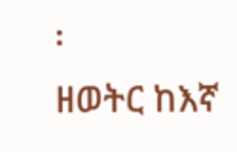፡
ዘወትር ከእኛ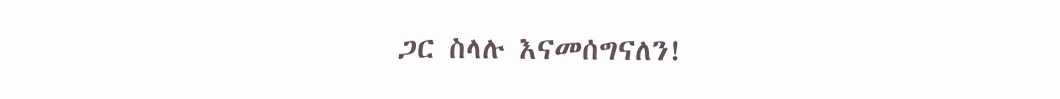ጋር ስላሉ እናመሰግናለን!